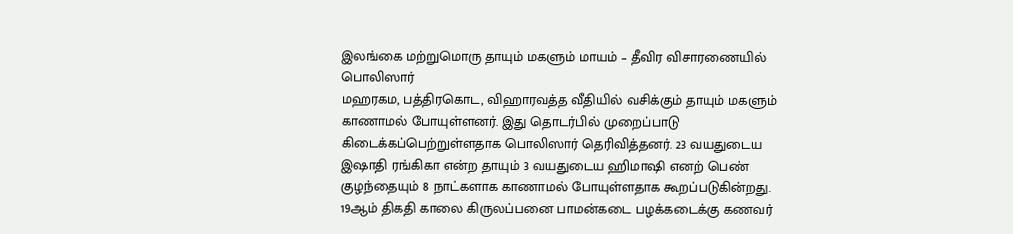இலங்கை மற்றுமொரு தாயும் மகளும் மாயம் – தீவிர விசாரணையில் பொலிஸார்
மஹரகம, பத்திரகொட, விஹாரவத்த வீதியில் வசிக்கும் தாயும் மகளும் காணாமல் போயுள்ளனர். இது தொடர்பில் முறைப்பாடு கிடைக்கப்பெற்றுள்ளதாக பொலிஸார் தெரிவித்தனர். 23 வயதுடைய இஷாதி ரங்கிகா என்ற தாயும் 3 வயதுடைய ஹிமாஷி எனற் பெண் குழந்தையும் 8 நாட்களாக காணாமல் போயுள்ளதாக கூறப்படுகின்றது. 19ஆம் திகதி காலை கிருலப்பனை பாமன்கடை பழக்கடைக்கு கணவர்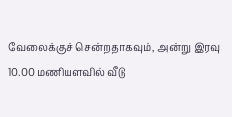வேலைக்குச் சென்றதாகவும், அன்று இரவு 10.00 மணியளவில் வீடு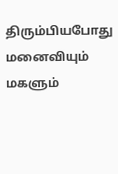திரும்பியபோது மனைவியும் மகளும்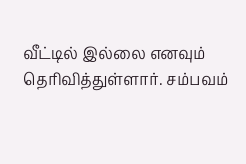வீட்டில் இல்லை எனவும் தெரிவித்துள்ளார். சம்பவம்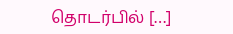தொடர்பில் […]